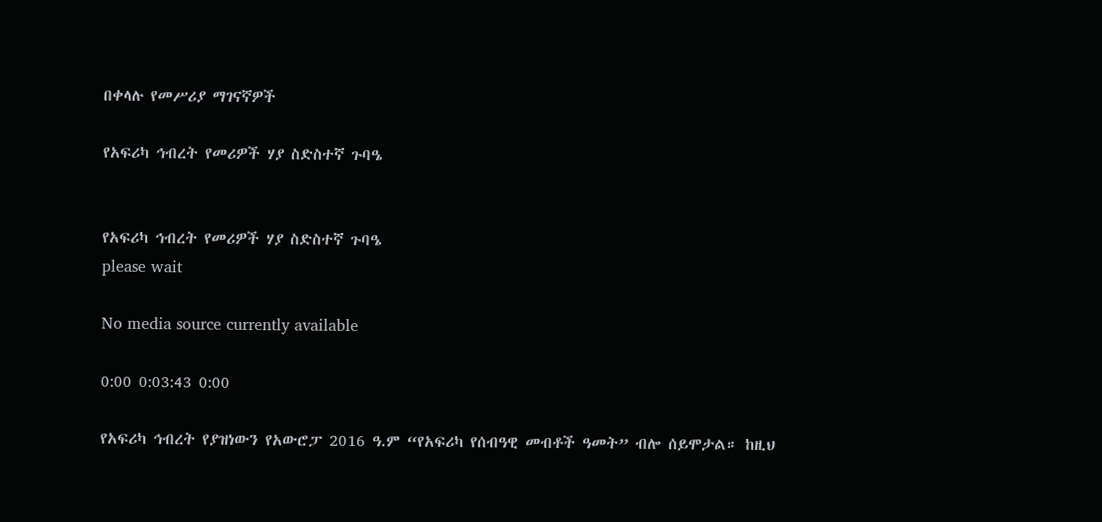በቀላሉ የመሥሪያ ማገናኛዎች

የአፍሪካ ኅብረት የመሪዎች ሃያ ስድስተኛ ጉባዔ


የአፍሪካ ኅብረት የመሪዎች ሃያ ስድስተኛ ጉባዔ
please wait

No media source currently available

0:00 0:03:43 0:00

የአፍሪካ ኅብረት የያዝነውን የአውሮፓ 2016 ዓ.ም “የአፍሪካ የሰብዓዊ መብቶች ዓመት” ብሎ ሰይሞታል። ከዚህ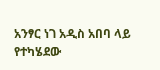አንፃር ነገ አዲስ አበባ ላይ የተካሄደው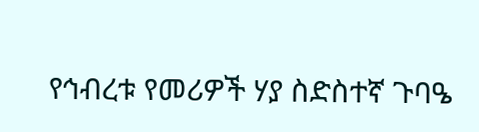የኅብረቱ የመሪዎች ሃያ ስድስተኛ ጉባዔ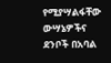የሚያሣልፋቸው ውሣኔዎችና ደንቦች በአባል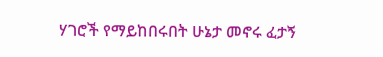ሃገሮች የማይከበሩበት ሁኔታ መኖሩ ፈታኝ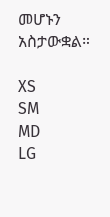መሆኑን አስታውቋል።

XS
SM
MD
LG